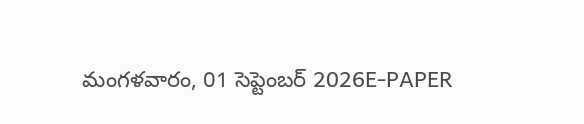మంగళవారం, 01 సెప్టెంబర్ 2026E-PAPER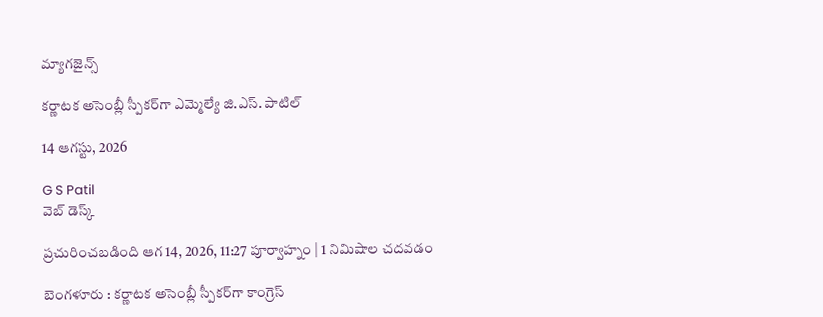మ్యాగజైన్స్

కర్ణాటక అసెంబ్లీ స్పీకర్‌గా ఎమ్మెల్యే జి.ఎస్. పాటిల్

14 ఆగస్టు, 2026

G S Patil
వెబ్ డెస్క్

ప్రచురించబడింది ఆగ 14, 2026, 11:27 పూర్వాహ్నం | 1 నిమిషాల చదవడం

బెంగళూరు : కర్ణాటక అసెంబ్లీ స్పీకర్‌గా కాంగ్రెస్‌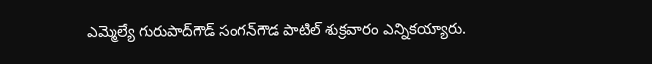ఎమ్మెల్యే గురుపాద్‌గౌడ్‌ సంగన్‌గౌడ పాటిల్‌ శుక్రవారం ఎన్నికయ్యారు.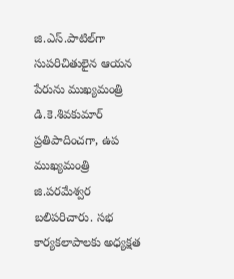జి.ఎస్‌.పాటిల్‌గా సుపరిచితులైన ఆయన పేరును ముఖ్యమంత్రి డి.కె.శివకుమార్‌ ప్రతిపాదించగా, ఉప ముఖ్యమంత్రి జి.పరమేశ్వర బలిపరిచారు. సభ కార్యకలాపాలకు అధ్యక్షత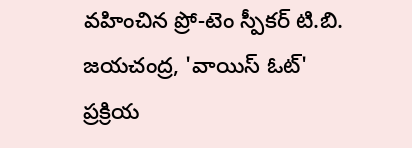వహించిన ప్రో-టెం స్పీకర్ టి.బి. జయచంద్ర, 'వాయిస్ ఓట్' ప్రక్రియ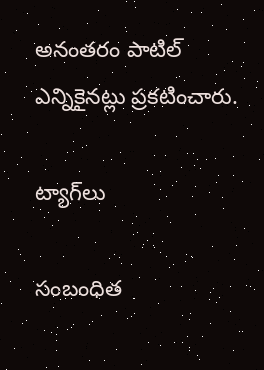అనంతరం పాటిల్ ఎన్నికైనట్లు ప్రకటించారు.

ట్యాగ్‌లు

సంబంధిత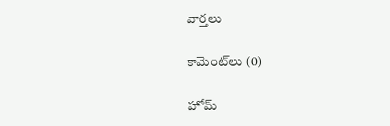వార్తలు

కామెంట్‌లు (0)

హోమ్